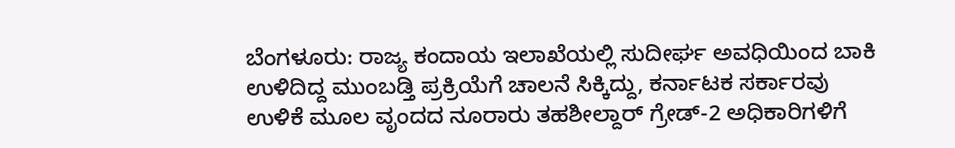ಬೆಂಗಳೂರು: ರಾಜ್ಯ ಕಂದಾಯ ಇಲಾಖೆಯಲ್ಲಿ ಸುದೀರ್ಘ ಅವಧಿಯಿಂದ ಬಾಕಿ ಉಳಿದಿದ್ದ ಮುಂಬಡ್ತಿ ಪ್ರಕ್ರಿಯೆಗೆ ಚಾಲನೆ ಸಿಕ್ಕಿದ್ದು, ಕರ್ನಾಟಕ ಸರ್ಕಾರವು ಉಳಿಕೆ ಮೂಲ ವೃಂದದ ನೂರಾರು ತಹಶೀಲ್ದಾರ್ ಗ್ರೇಡ್-2 ಅಧಿಕಾರಿಗಳಿಗೆ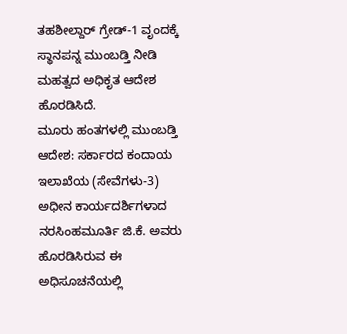ತಹಶೀಲ್ದಾರ್ ಗ್ರೇಡ್-1 ವೃಂದಕ್ಕೆ ಸ್ಥಾನಪನ್ನ ಮುಂಬಡ್ತಿ ನೀಡಿ ಮಹತ್ವದ ಅಧಿಕೃತ ಆದೇಶ ಹೊರಡಿಸಿದೆ.
ಮೂರು ಹಂತಗಳಲ್ಲಿ ಮುಂಬಡ್ತಿ ಆದೇಶ: ಸರ್ಕಾರದ ಕಂದಾಯ ಇಲಾಖೆಯ (ಸೇವೆಗಳು-3) ಅಧೀನ ಕಾರ್ಯದರ್ಶಿಗಳಾದ ನರಸಿಂಹಮೂರ್ತಿ ಜಿ.ಕೆ. ಅವರು ಹೊರಡಿಸಿರುವ ಈ ಅಧಿಸೂಚನೆಯಲ್ಲಿ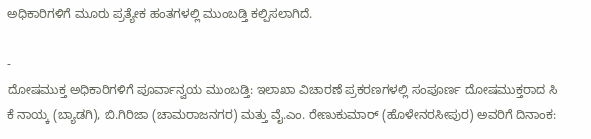ಅಧಿಕಾರಿಗಳಿಗೆ ಮೂರು ಪ್ರತ್ಯೇಕ ಹಂತಗಳಲ್ಲಿ ಮುಂಬಡ್ತಿ ಕಲ್ಪಿಸಲಾಗಿದೆ.

-
ದೋಷಮುಕ್ತ ಅಧಿಕಾರಿಗಳಿಗೆ ಪೂರ್ವಾನ್ವಯ ಮುಂಬಡ್ತಿ: ಇಲಾಖಾ ವಿಚಾರಣೆ ಪ್ರಕರಣಗಳಲ್ಲಿ ಸಂಪೂರ್ಣ ದೋಷಮುಕ್ತರಾದ ಸಿ ಕೆ ನಾಯ್ಕ (ಬ್ಯಾಡಗಿ), ಬಿ.ಗಿರಿಜಾ (ಚಾಮರಾಜನಗರ) ಮತ್ತು ವೈ.ಎಂ. ರೇಣುಕುಮಾರ್ (ಹೊಳೇನರಸೀಪುರ) ಅವರಿಗೆ ದಿನಾಂಕ: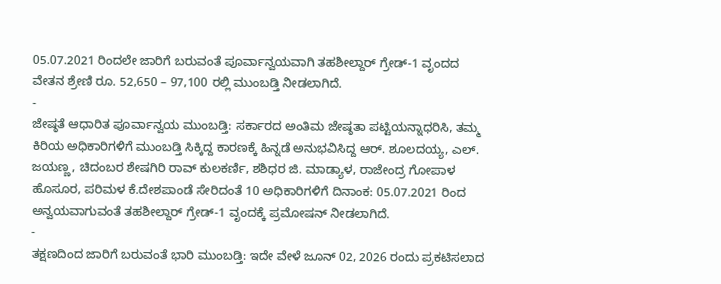05.07.2021 ರಿಂದಲೇ ಜಾರಿಗೆ ಬರುವಂತೆ ಪೂರ್ವಾನ್ವಯವಾಗಿ ತಹಶೀಲ್ದಾರ್ ಗ್ರೇಡ್-1 ವೃಂದದ ವೇತನ ಶ್ರೇಣಿ ರೂ. 52,650 – 97,100 ರಲ್ಲಿ ಮುಂಬಡ್ತಿ ನೀಡಲಾಗಿದೆ.
-
ಜೇಷ್ಠತೆ ಆಧಾರಿತ ಪೂರ್ವಾನ್ವಯ ಮುಂಬಡ್ತಿ: ಸರ್ಕಾರದ ಅಂತಿಮ ಜೇಷ್ಠತಾ ಪಟ್ಟಿಯನ್ನಾಧರಿಸಿ, ತಮ್ಮ ಕಿರಿಯ ಅಧಿಕಾರಿಗಳಿಗೆ ಮುಂಬಡ್ತಿ ಸಿಕ್ಕಿದ್ದ ಕಾರಣಕ್ಕೆ ಹಿನ್ನಡೆ ಅನುಭವಿಸಿದ್ದ ಆರ್. ಶೂಲದಯ್ಯ, ಎಲ್. ಜಯಣ್ಣ, ಚಿದಂಬರ ಶೇಷಗಿರಿ ರಾವ್ ಕುಲಕರ್ಣಿ, ಶಶಿಧರ ಜಿ. ಮಾಡ್ಯಾಳ, ರಾಜೇಂದ್ರ ಗೋಪಾಳ ಹೊಸೂರ, ಪರಿಮಳ ಕೆ.ದೇಶಪಾಂಡೆ ಸೇರಿದಂತೆ 10 ಅಧಿಕಾರಿಗಳಿಗೆ ದಿನಾಂಕ: 05.07.2021 ರಿಂದ ಅನ್ವಯವಾಗುವಂತೆ ತಹಶೀಲ್ದಾರ್ ಗ್ರೇಡ್-1 ವೃಂದಕ್ಕೆ ಪ್ರಮೋಷನ್ ನೀಡಲಾಗಿದೆ.
-
ತಕ್ಷಣದಿಂದ ಜಾರಿಗೆ ಬರುವಂತೆ ಭಾರಿ ಮುಂಬಡ್ತಿ: ಇದೇ ವೇಳೆ ಜೂನ್ 02, 2026 ರಂದು ಪ್ರಕಟಿಸಲಾದ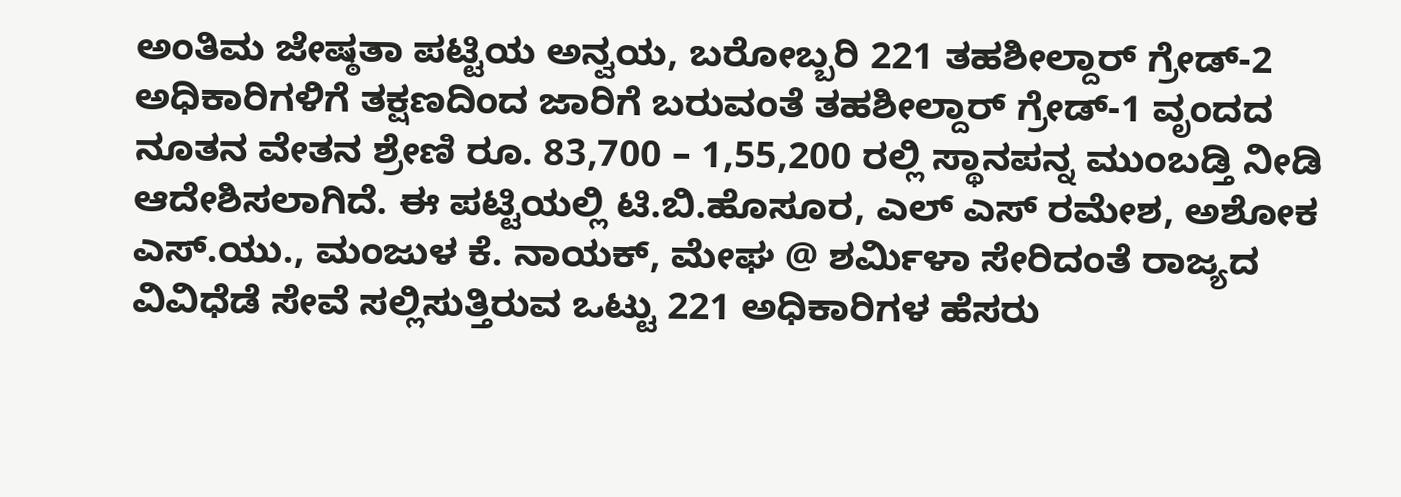ಅಂತಿಮ ಜೇಷ್ಠತಾ ಪಟ್ಟಿಯ ಅನ್ವಯ, ಬರೋಬ್ಬರಿ 221 ತಹಶೀಲ್ದಾರ್ ಗ್ರೇಡ್-2 ಅಧಿಕಾರಿಗಳಿಗೆ ತಕ್ಷಣದಿಂದ ಜಾರಿಗೆ ಬರುವಂತೆ ತಹಶೀಲ್ದಾರ್ ಗ್ರೇಡ್-1 ವೃಂದದ ನೂತನ ವೇತನ ಶ್ರೇಣಿ ರೂ. 83,700 – 1,55,200 ರಲ್ಲಿ ಸ್ಥಾನಪನ್ನ ಮುಂಬಡ್ತಿ ನೀಡಿ ಆದೇಶಿಸಲಾಗಿದೆ. ಈ ಪಟ್ಟಿಯಲ್ಲಿ ಟಿ.ಬಿ.ಹೊಸೂರ, ಎಲ್ ಎಸ್ ರಮೇಶ, ಅಶೋಕ ಎಸ್.ಯು., ಮಂಜುಳ ಕೆ. ನಾಯಕ್, ಮೇಘ @ ಶರ್ಮಿಳಾ ಸೇರಿದಂತೆ ರಾಜ್ಯದ ವಿವಿಧೆಡೆ ಸೇವೆ ಸಲ್ಲಿಸುತ್ತಿರುವ ಒಟ್ಟು 221 ಅಧಿಕಾರಿಗಳ ಹೆಸರು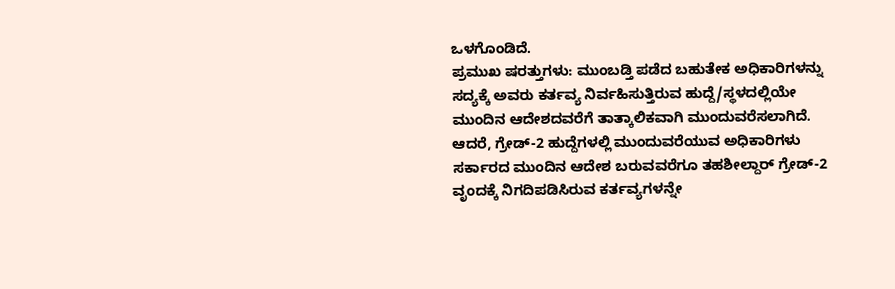ಒಳಗೊಂಡಿದೆ.
ಪ್ರಮುಖ ಷರತ್ತುಗಳು: ಮುಂಬಡ್ತಿ ಪಡೆದ ಬಹುತೇಕ ಅಧಿಕಾರಿಗಳನ್ನು ಸದ್ಯಕ್ಕೆ ಅವರು ಕರ್ತವ್ಯ ನಿರ್ವಹಿಸುತ್ತಿರುವ ಹುದ್ದೆ/ಸ್ಥಳದಲ್ಲಿಯೇ ಮುಂದಿನ ಆದೇಶದವರೆಗೆ ತಾತ್ಕಾಲಿಕವಾಗಿ ಮುಂದುವರೆಸಲಾಗಿದೆ. ಆದರೆ, ಗ್ರೇಡ್-2 ಹುದ್ದೆಗಳಲ್ಲಿ ಮುಂದುವರೆಯುವ ಅಧಿಕಾರಿಗಳು ಸರ್ಕಾರದ ಮುಂದಿನ ಆದೇಶ ಬರುವವರೆಗೂ ತಹಶೀಲ್ದಾರ್ ಗ್ರೇಡ್-2 ವೃಂದಕ್ಕೆ ನಿಗದಿಪಡಿಸಿರುವ ಕರ್ತವ್ಯಗಳನ್ನೇ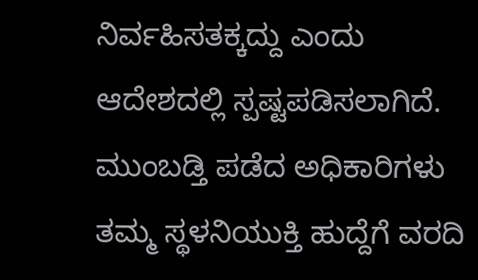ನಿರ್ವಹಿಸತಕ್ಕದ್ದು ಎಂದು ಆದೇಶದಲ್ಲಿ ಸ್ಪಷ್ಟಪಡಿಸಲಾಗಿದೆ. ಮುಂಬಡ್ತಿ ಪಡೆದ ಅಧಿಕಾರಿಗಳು ತಮ್ಮ ಸ್ಥಳನಿಯುಕ್ತಿ ಹುದ್ದೆಗೆ ವರದಿ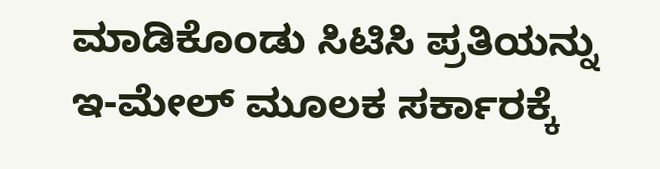ಮಾಡಿಕೊಂಡು ಸಿಟಿಸಿ ಪ್ರತಿಯನ್ನು ಇ-ಮೇಲ್ ಮೂಲಕ ಸರ್ಕಾರಕ್ಕೆ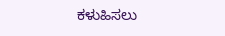ಕಳುಹಿಸಲು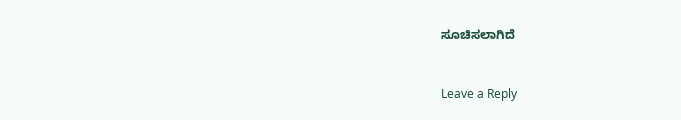ಸೂಚಿಸಲಾಗಿದೆ


Leave a Reply